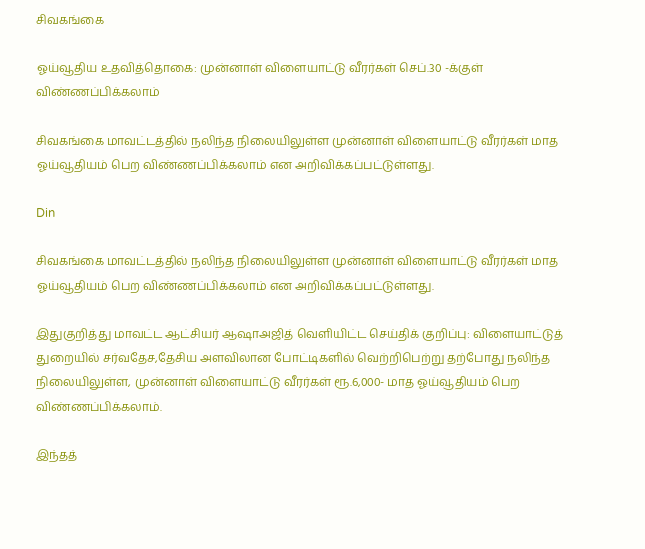சிவகங்கை

ஓய்வூதிய உதவித்தொகை: முன்னாள் விளையாட்டு வீரர்கள் செப்.30 -க்குள் விண்ணப்பிக்கலாம்

சிவகங்கை மாவட்டத்தில் நலிந்த நிலையிலுள்ள முன்னாள் விளையாட்டு வீரர்கள் மாத ஓய்வூதியம் பெற விண்ணப்பிக்கலாம் என அறிவிக்கப்பட்டுள்ளது.

Din

சிவகங்கை மாவட்டத்தில் நலிந்த நிலையிலுள்ள முன்னாள் விளையாட்டு வீரர்கள் மாத ஓய்வூதியம் பெற விண்ணப்பிக்கலாம் என அறிவிக்கப்பட்டுள்ளது.

இதுகுறித்து மாவட்ட ஆட்சியர் ஆஷாஅஜித் வெளியிட்ட செய்திக் குறிப்பு: விளையாட்டுத் துறையில் சர்வதேச,தேசிய அளவிலான போட்டிகளில் வெற்றிபெற்று தற்போது நலிந்த நிலையிலுள்ள, முன்னாள் விளையாட்டு வீரர்கள் ரூ.6,000- மாத ஓய்வூதியம் பெற விண்ணப்பிக்கலாம்.

இந்தத்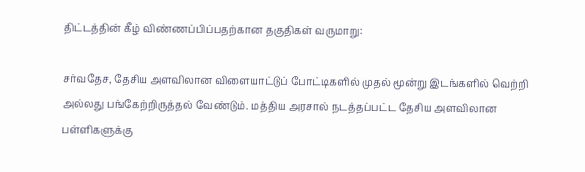திட்டத்தின் கீழ் விண்ணப்பிப்பதற்கான தகுதிகள் வருமாறு:

சர்வதேச, தேசிய அளவிலான விளையாட்டுப் போட்டிகளில் முதல் மூன்று இடங்களில் வெற்றி அல்லது பங்கேற்றிருத்தல் வேண்டும். மத்திய அரசால் நடத்தப்பட்ட தேசிய அளவிலான பள்ளிகளுக்கு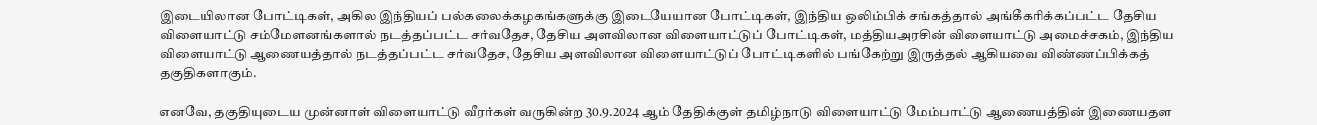இடையிலான போட்டிகள், அகில இந்தியப் பல்கலைக்கழகங்களுக்கு இடையேயான போட்டிகள், இந்திய ஒலிம்பிக் சங்கத்தால் அங்கீகரிக்கப்பட்ட தேசிய விளையாட்டு சம்மேளனங்களால் நடத்தப்பட்ட சர்வதேச, தேசிய அளவிலான விளையாட்டுப் போட்டிகள், மத்தியஅரசின் விளையாட்டு அமைச்சகம், இந்திய விளையாட்டு ஆணையத்தால் நடத்தப்பட்ட சர்வதேச, தேசிய அளவிலான விளையாட்டுப் போட்டிகளில் பங்கேற்று இருத்தல் ஆகியவை விண்ணப்பிக்கத் தகுதிகளாகும்.

எனவே, தகுதியுடைய முன்னாள் விளையாட்டு வீரர்கள் வருகின்ற 30.9.2024 ஆம் தேதிக்குள் தமிழ்நாடு விளையாட்டு மேம்பாட்டு ஆணையத்தின் இணையதள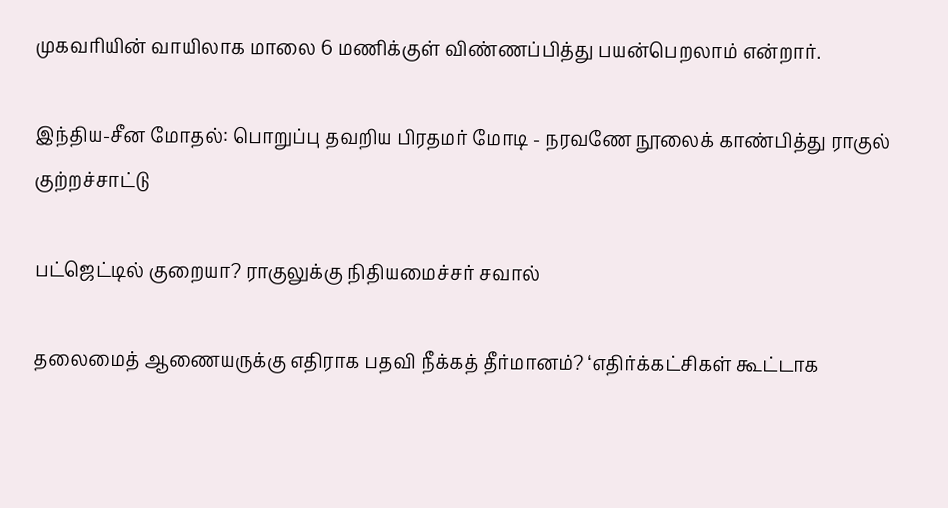முகவரியின் வாயிலாக மாலை 6 மணிக்குள் விண்ணப்பித்து பயன்பெறலாம் என்றார்.

இந்திய-சீன மோதல்: பொறுப்பு தவறிய பிரதமர் மோடி - நரவணே நூலைக் காண்பித்து ராகுல் குற்றச்சாட்டு

பட்ஜெட்டில் குறையா? ராகுலுக்கு நிதியமைச்சர் சவால்

தலைமைத் ஆணையருக்கு எதிராக பதவி நீக்கத் தீர்மானம்? ‘எதிர்க்கட்சிகள் கூட்டாக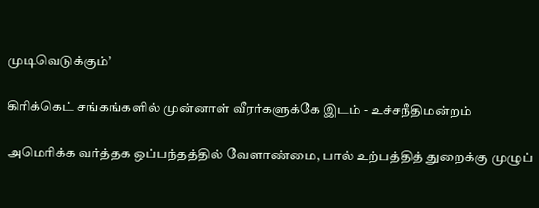முடிவெடுக்கும்’

கிரிக்கெட் சங்கங்களில் முன்னாள் வீரர்களுக்கே இடம் - உச்சநீதிமன்றம்

அமெரிக்க வர்த்தக ஒப்பந்தத்தில் வேளாண்மை, பால் உற்பத்தித் துறைக்கு முழுப்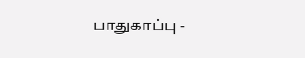பாதுகாப்பு -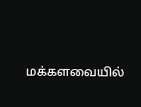மக்களவையில்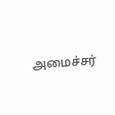அமைச்சர்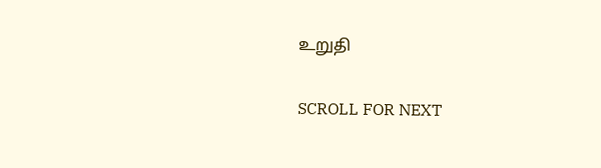உறுதி

SCROLL FOR NEXT